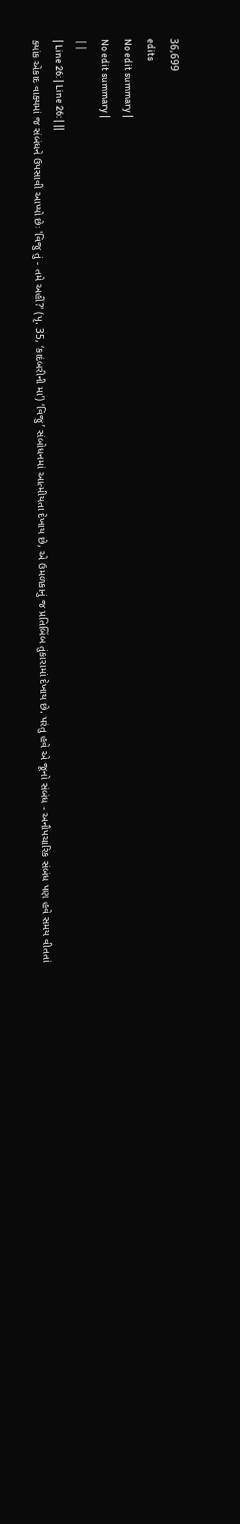36,699
edits
No edit summary |
No edit summary |
||
| Line 26: | Line 26: | ||
ક્યાંક એકાદ વાક્યમાં જ સંબંધને ઉપસાવી આપ્યો છેઃ 'વિજુ તું - તમે અહીં?' (પૃ. 35, ‘કાદંબરીની મા’) ‘વિજુ’ સંબોધનમાં આત્મીયતા દેખાય છે, એ ઉમળકાનું જ પ્રતિબિંબ તુંકારામાં દેખાય છે. પરંતુ હવે એ જૂનો સંબંધ - અનૌપચારિક સંબંધ પણ હવે સમય વીતતાં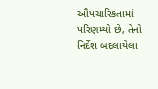ઔપચારિકતામાં પરિણમ્યો છે, તેનો નિર્દેશ બદલાયેલા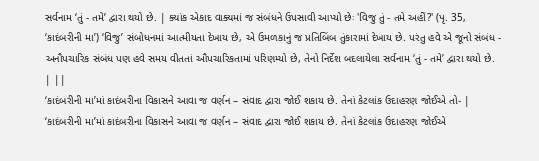સર્વનામ ‘તું - તમે’ દ્વારા થયો છે. | ક્યાંક એકાદ વાક્યમાં જ સંબંધને ઉપસાવી આપ્યો છેઃ 'વિજુ તું - તમે અહીં?' (પૃ. 35, ‘કાદંબરીની મા’) ‘વિજુ’ સંબોધનમાં આત્મીયતા દેખાય છે, એ ઉમળકાનું જ પ્રતિબિંબ તુંકારામાં દેખાય છે. પરંતુ હવે એ જૂનો સંબંધ - અનૌપચારિક સંબંધ પણ હવે સમય વીતતાં ઔપચારિકતામાં પરિણમ્યો છે, તેનો નિર્દેશ બદલાયેલા સર્વનામ ‘તું - તમે’ દ્વારા થયો છે. | ||
‘કાદંબરીની મા’માં કાદંબરીના વિકાસને આવા જ વર્ણન – સંવાદ દ્વારા જોઈ શકાય છે. તેનાં કેટલાંક ઉદાહરણ જોઈએ તો- | ‘કાદંબરીની મા’માં કાદંબરીના વિકાસને આવા જ વર્ણન – સંવાદ દ્વારા જોઈ શકાય છે. તેનાં કેટલાંક ઉદાહરણ જોઈએ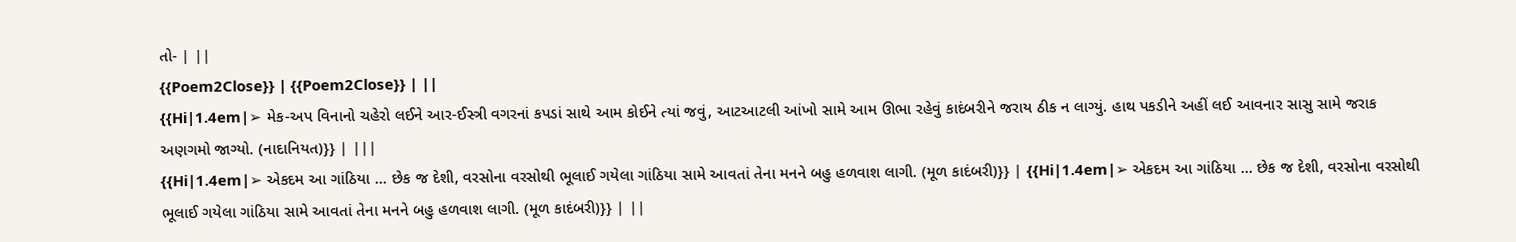તો- | ||
{{Poem2Close}} | {{Poem2Close}} | ||
{{Hi|1.4em|➢ મેક-અપ વિનાનો ચહેરો લઈને આર-ઈસ્ત્રી વગરનાં કપડાં સાથે આમ કોઈને ત્યાં જવું, આટઆટલી આંખો સામે આમ ઊભા રહેવું કાદંબરીને જરાય ઠીક ન લાગ્યું. હાથ પકડીને અહીં લઈ આવનાર સાસુ સામે જરાક અણગમો જાગ્યો. (નાદાનિયત)}} | |||
{{Hi|1.4em|➢ એકદમ આ ગાંઠિયા ... છેક જ દેશી, વરસોના વરસોથી ભૂલાઈ ગયેલા ગાંઠિયા સામે આવતાં તેના મનને બહુ હળવાશ લાગી. (મૂળ કાદંબરી)}} | {{Hi|1.4em|➢ એકદમ આ ગાંઠિયા ... છેક જ દેશી, વરસોના વરસોથી ભૂલાઈ ગયેલા ગાંઠિયા સામે આવતાં તેના મનને બહુ હળવાશ લાગી. (મૂળ કાદંબરી)}} | ||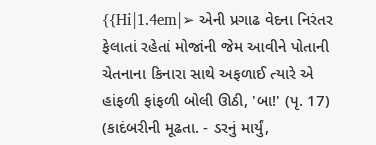{{Hi|1.4em|➢ એની પ્રગાઢ વેદના નિરંતર ફેલાતાં રહેતાં મોજાંની જેમ આવીને પોતાની ચેતનાના કિનારા સાથે અફળાઈ ત્યારે એ હાંફળી ફાંફળી બોલી ઊઠી, 'બા!' (પૃ. 17) (કાદંબરીની મૂઢતા. - ડરનું માર્યું,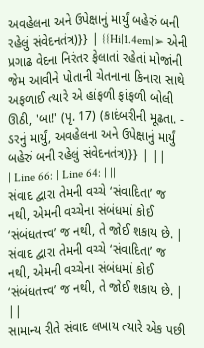અવહેલના અને ઉપેક્ષાનું માર્યું બહેરું બની રહેલું સંવેદનતંત્ર)}} | {{Hi|1.4em|➢ એની પ્રગાઢ વેદના નિરંતર ફેલાતાં રહેતાં મોજાંની જેમ આવીને પોતાની ચેતનાના કિનારા સાથે અફળાઈ ત્યારે એ હાંફળી ફાંફળી બોલી ઊઠી, 'બા!' (પૃ. 17) (કાદંબરીની મૂઢતા. - ડરનું માર્યું, અવહેલના અને ઉપેક્ષાનું માર્યું બહેરું બની રહેલું સંવેદનતંત્ર)}} | ||
| Line 66: | Line 64: | ||
સંવાદ દ્વારા તેમની વચ્ચે ‘સંવાદિતા’ જ નથી, એમની વચ્ચેના સંબંધમાં કોઈ ‘સંબંધતત્ત્વ’ જ નથી, તે જોઈ શકાય છે. | સંવાદ દ્વારા તેમની વચ્ચે ‘સંવાદિતા’ જ નથી, એમની વચ્ચેના સંબંધમાં કોઈ ‘સંબંધતત્ત્વ’ જ નથી, તે જોઈ શકાય છે. | ||
સામાન્ય રીતે સંવાદ લખાય ત્યારે એક પછી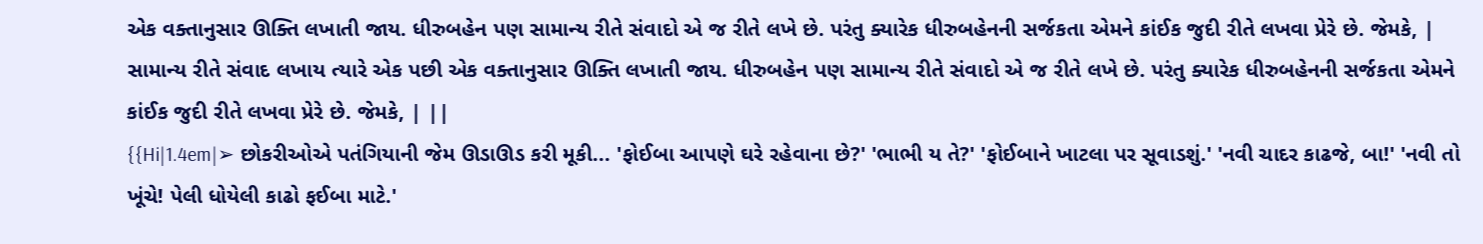એક વક્તાનુસાર ઊક્તિ લખાતી જાય. ધીરુબહેન પણ સામાન્ય રીતે સંવાદો એ જ રીતે લખે છે. પરંતુ ક્યારેક ધીરુબહેનની સર્જકતા એમને કાંઈક જુદી રીતે લખવા પ્રેરે છે. જેમકે, | સામાન્ય રીતે સંવાદ લખાય ત્યારે એક પછી એક વક્તાનુસાર ઊક્તિ લખાતી જાય. ધીરુબહેન પણ સામાન્ય રીતે સંવાદો એ જ રીતે લખે છે. પરંતુ ક્યારેક ધીરુબહેનની સર્જકતા એમને કાંઈક જુદી રીતે લખવા પ્રેરે છે. જેમકે, | ||
{{Hi|1.4em|➢ છોકરીઓએ પતંગિયાની જેમ ઊડાઊડ કરી મૂકી... 'ફોઈબા આપણે ઘરે રહેવાના છે?' 'ભાભી ય તે?' 'ફોઈબાને ખાટલા પર સૂવાડશું.' 'નવી ચાદર કાઢજે, બા!' 'નવી તો ખૂંચે! પેલી ધોયેલી કાઢો ફઈબા માટે.'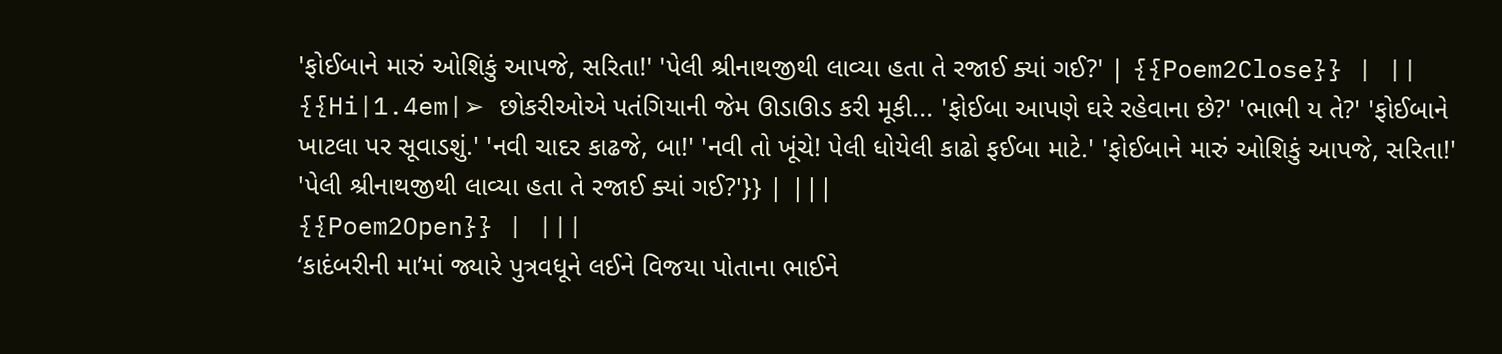'ફોઈબાને મારું ઓશિકું આપજે, સરિતા!' 'પેલી શ્રીનાથજીથી લાવ્યા હતા તે રજાઈ ક્યાં ગઈ?' | {{Poem2Close}} | ||
{{Hi|1.4em|➢ છોકરીઓએ પતંગિયાની જેમ ઊડાઊડ કરી મૂકી... 'ફોઈબા આપણે ઘરે રહેવાના છે?' 'ભાભી ય તે?' 'ફોઈબાને ખાટલા પર સૂવાડશું.' 'નવી ચાદર કાઢજે, બા!' 'નવી તો ખૂંચે! પેલી ધોયેલી કાઢો ફઈબા માટે.' 'ફોઈબાને મારું ઓશિકું આપજે, સરિતા!' 'પેલી શ્રીનાથજીથી લાવ્યા હતા તે રજાઈ ક્યાં ગઈ?'}} | |||
{{Poem2Open}} | |||
‘કાદંબરીની મા’માં જ્યારે પુત્રવધૂને લઈને વિજયા પોતાના ભાઈને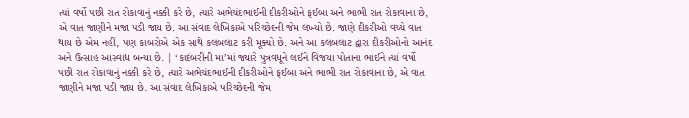ત્યાં વર્ષો પછી રાત રોકાવાનું નક્કી કરે છે, ત્યારે અભેચંદભાઈની દીકરીઓને ફઈબા અને ભાભી રાત રોકાવાના છે, એ વાત જાણીને મજા પડી જાય છે. આ સંવાદ લેખિકાએ પરિચ્છેદની જેમ લખ્યો છે. જાણે દીકરીઓ વચ્ચે વાત થાય છે એમ નહીં, પણ કાબરોએ એક સાથે કલબલાટ કરી મૂક્યો છે. અને આ કલબલાટ દ્વારા દીકરીઓનો આનંદ અને ઉત્સાહ આસ્વાદ્ય બન્યા છે. | ‘કાદંબરીની મા’માં જ્યારે પુત્રવધૂને લઈને વિજયા પોતાના ભાઈને ત્યાં વર્ષો પછી રાત રોકાવાનું નક્કી કરે છે, ત્યારે અભેચંદભાઈની દીકરીઓને ફઈબા અને ભાભી રાત રોકાવાના છે, એ વાત જાણીને મજા પડી જાય છે. આ સંવાદ લેખિકાએ પરિચ્છેદની જેમ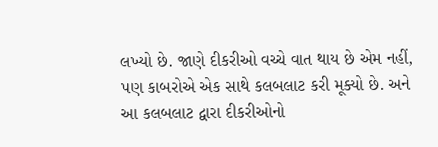લખ્યો છે. જાણે દીકરીઓ વચ્ચે વાત થાય છે એમ નહીં, પણ કાબરોએ એક સાથે કલબલાટ કરી મૂક્યો છે. અને આ કલબલાટ દ્વારા દીકરીઓનો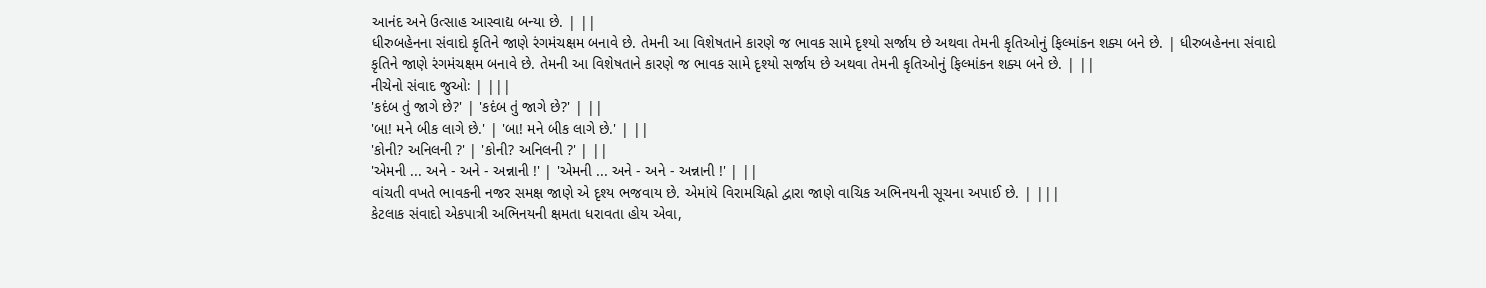આનંદ અને ઉત્સાહ આસ્વાદ્ય બન્યા છે. | ||
ધીરુબહેનના સંવાદો કૃતિને જાણે રંગમંચક્ષમ બનાવે છે. તેમની આ વિશેષતાને કારણે જ ભાવક સામે દૃશ્યો સર્જાય છે અથવા તેમની કૃતિઓનું ફિલ્માંકન શક્ય બને છે. | ધીરુબહેનના સંવાદો કૃતિને જાણે રંગમંચક્ષમ બનાવે છે. તેમની આ વિશેષતાને કારણે જ ભાવક સામે દૃશ્યો સર્જાય છે અથવા તેમની કૃતિઓનું ફિલ્માંકન શક્ય બને છે. | ||
નીચેનો સંવાદ જુઓઃ | |||
'કદંબ તું જાગે છે?' | 'કદંબ તું જાગે છે?' | ||
'બા! મને બીક લાગે છે.' | 'બા! મને બીક લાગે છે.' | ||
'કોની? અનિલની ?' | 'કોની? અનિલની ?' | ||
'એમની ... અને - અને - અન્નાની !' | 'એમની ... અને - અને - અન્નાની !' | ||
વાંચતી વખતે ભાવકની નજર સમક્ષ જાણે એ દૃશ્ય ભજવાય છે. એમાંયે વિરામચિહ્નો દ્વારા જાણે વાચિક અભિનયની સૂચના અપાઈ છે. | |||
કેટલાક સંવાદો એકપાત્રી અભિનયની ક્ષમતા ધરાવતા હોય એવા,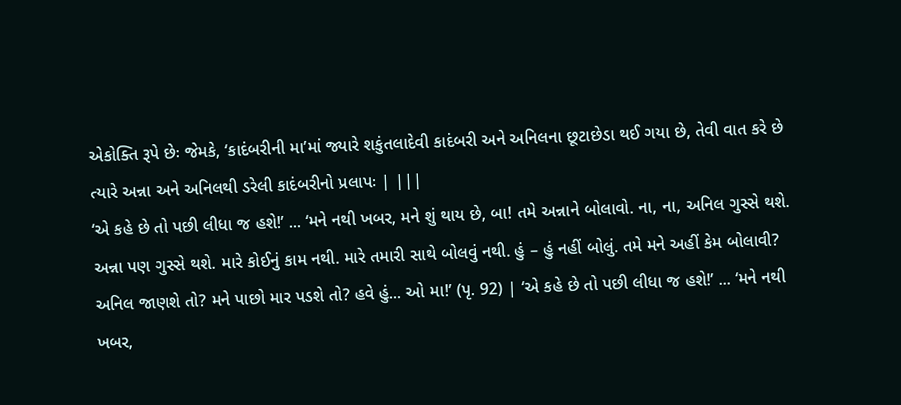એકોક્તિ રૂપે છેઃ જેમકે, ‘કાદંબરીની મા’માં જ્યારે શકુંતલાદેવી કાદંબરી અને અનિલના છૂટાછેડા થઈ ગયા છે, તેવી વાત કરે છે ત્યારે અન્ના અને અનિલથી ડરેલી કાદંબરીનો પ્રલાપઃ | |||
‘એ કહે છે તો પછી લીધા જ હશે!’ ... ‘મને નથી ખબર, મને શું થાય છે, બા! તમે અન્નાને બોલાવો. ના, ના, અનિલ ગુસ્સે થશે. અન્ના પણ ગુસ્સે થશે. મારે કોઈનું કામ નથી. મારે તમારી સાથે બોલવું નથી. હું – હું નહીં બોલું. તમે મને અહીં કેમ બોલાવી? અનિલ જાણશે તો? મને પાછો માર પડશે તો? હવે હું... ઓ મા!’ (પૃ. 92) | ‘એ કહે છે તો પછી લીધા જ હશે!’ ... ‘મને નથી ખબર,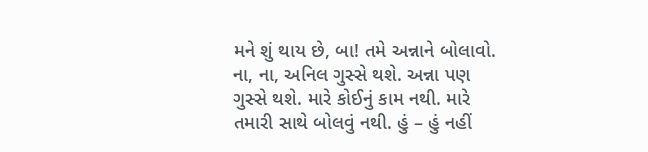મને શું થાય છે, બા! તમે અન્નાને બોલાવો. ના, ના, અનિલ ગુસ્સે થશે. અન્ના પણ ગુસ્સે થશે. મારે કોઈનું કામ નથી. મારે તમારી સાથે બોલવું નથી. હું – હું નહીં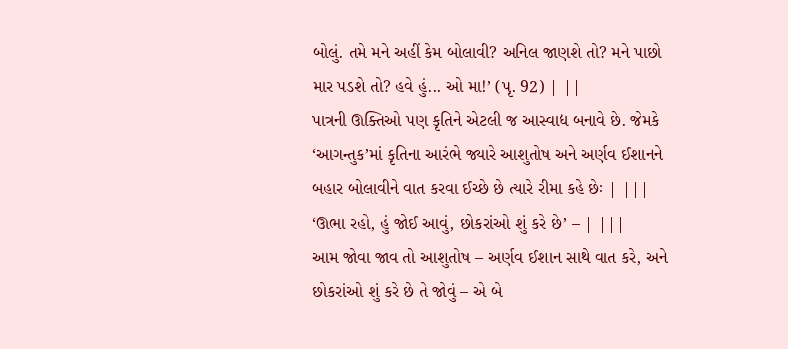બોલું. તમે મને અહીં કેમ બોલાવી? અનિલ જાણશે તો? મને પાછો માર પડશે તો? હવે હું... ઓ મા!’ (પૃ. 92) | ||
પાત્રની ઊક્તિઓ પણ કૃતિને એટલી જ આસ્વાદ્ય બનાવે છે. જેમકે ‘આગન્તુક’માં કૃતિના આરંભે જ્યારે આશુતોષ અને અર્ણવ ઈશાનને બહાર બોલાવીને વાત કરવા ઈચ્છે છે ત્યારે રીમા કહે છેઃ | |||
‘ઊભા રહો, હું જોઈ આવું, છોકરાંઓ શું કરે છે’ – | |||
આમ જોવા જાવ તો આશુતોષ – અર્ણવ ઈશાન સાથે વાત કરે, અને છોકરાંઓ શું કરે છે તે જોવું – એ બે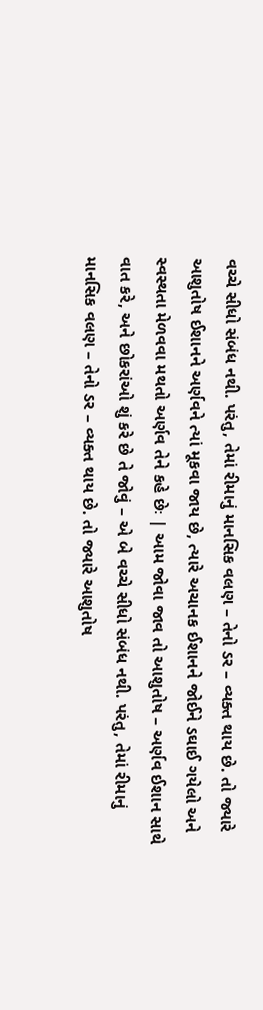વચ્ચે સીધો સંબંધ નથી. પરંતુ, તેમાં રીમાનું માનસિક વલણ – તેનો ડર – વ્યક્ત થાય છે. તો જ્યારે આશુતોષ ઈશાનને અર્ણવને ત્યાં મૂકવા જાય છે, ત્યારે અચાનક ઈશાનને જોઈને ડઘાઈ ગયેલો અને સ્વસ્થતા મેળવવા મથતો અર્ણવ તેને કહે છેઃ | આમ જોવા જાવ તો આશુતોષ – અર્ણવ ઈશાન સાથે વાત કરે, અને છોકરાંઓ શું કરે છે તે જોવું – એ બે વચ્ચે સીધો સંબંધ નથી. પરંતુ, તેમાં રીમાનું માનસિક વલણ – તેનો ડર – વ્યક્ત થાય છે. તો જ્યારે આશુતોષ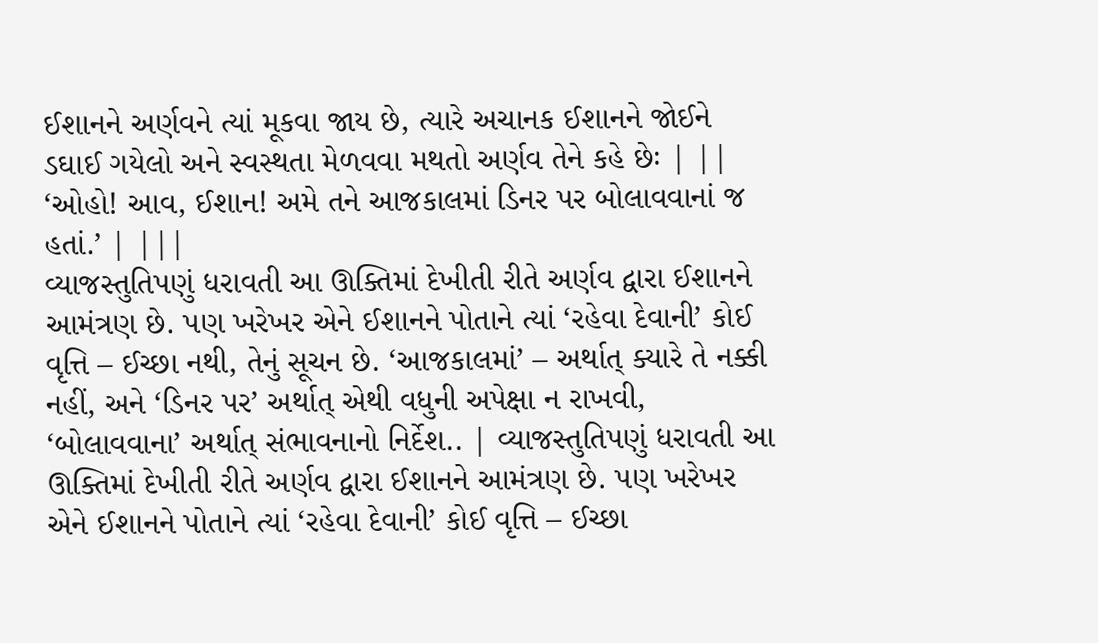ઈશાનને અર્ણવને ત્યાં મૂકવા જાય છે, ત્યારે અચાનક ઈશાનને જોઈને ડઘાઈ ગયેલો અને સ્વસ્થતા મેળવવા મથતો અર્ણવ તેને કહે છેઃ | ||
‘ઓહો! આવ, ઈશાન! અમે તને આજકાલમાં ડિનર પર બોલાવવાનાં જ હતાં.’ | |||
વ્યાજસ્તુતિપણું ધરાવતી આ ઊક્તિમાં દેખીતી રીતે અર્ણવ દ્વારા ઈશાનને આમંત્રણ છે. પણ ખરેખર એને ઈશાનને પોતાને ત્યાં ‘રહેવા દેવાની’ કોઈ વૃત્તિ – ઈચ્છા નથી, તેનું સૂચન છે. ‘આજકાલમાં’ – અર્થાત્ ક્યારે તે નક્કી નહીં, અને ‘ડિનર પર’ અર્થાત્ એથી વધુની અપેક્ષા ન રાખવી, ‘બોલાવવાના’ અર્થાત્ સંભાવનાનો નિર્દેશ.. | વ્યાજસ્તુતિપણું ધરાવતી આ ઊક્તિમાં દેખીતી રીતે અર્ણવ દ્વારા ઈશાનને આમંત્રણ છે. પણ ખરેખર એને ઈશાનને પોતાને ત્યાં ‘રહેવા દેવાની’ કોઈ વૃત્તિ – ઈચ્છા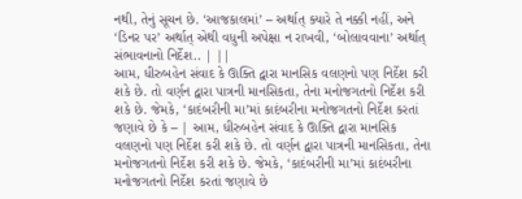નથી, તેનું સૂચન છે. ‘આજકાલમાં’ – અર્થાત્ ક્યારે તે નક્કી નહીં, અને ‘ડિનર પર’ અર્થાત્ એથી વધુની અપેક્ષા ન રાખવી, ‘બોલાવવાના’ અર્થાત્ સંભાવનાનો નિર્દેશ.. | ||
આમ, ધીરુબહેન સંવાદ કે ઊક્તિ દ્વારા માનસિક વલણનો પણ નિર્દેશ કરી શકે છે. તો વર્ણન દ્વારા પાત્રની માનસિકતા, તેના મનોજગતનો નિર્દેશ કરી શકે છે. જેમકે, ‘કાદંબરીની મા’માં કાદંબરીના મનોજગતનો નિર્દેશ કરતાં જણાવે છે કે – | આમ, ધીરુબહેન સંવાદ કે ઊક્તિ દ્વારા માનસિક વલણનો પણ નિર્દેશ કરી શકે છે. તો વર્ણન દ્વારા પાત્રની માનસિકતા, તેના મનોજગતનો નિર્દેશ કરી શકે છે. જેમકે, ‘કાદંબરીની મા’માં કાદંબરીના મનોજગતનો નિર્દેશ કરતાં જણાવે છે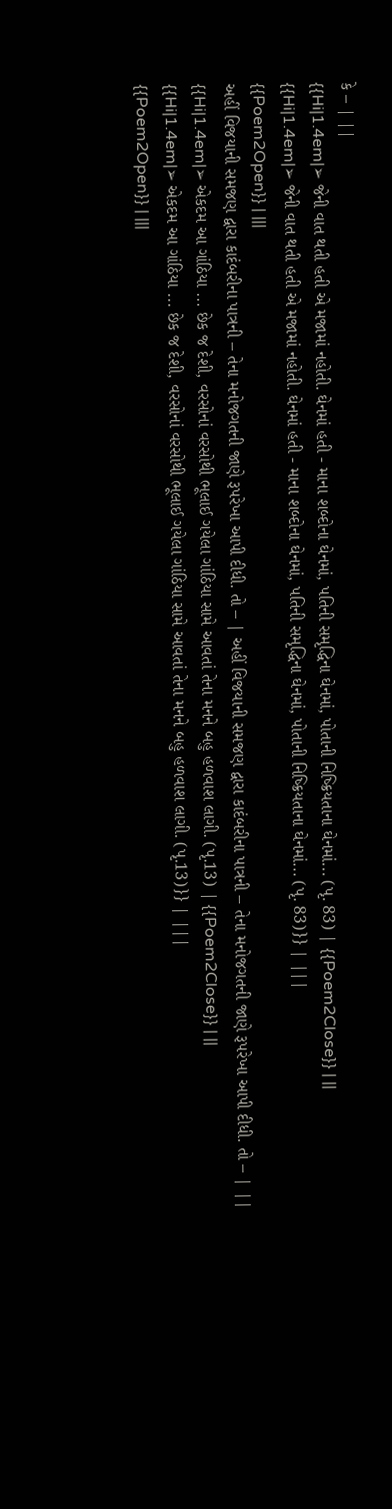કે – | ||
{{Hi|1.4em|➢ જેની વાત થતી હતી એ મજામાં નહોતી. ઘેનમાં હતી - માના શબ્દોના ઘેનમાં, પતિની સમૃદ્ધિના ઘેનમાં, પોતાની નિષ્ક્રિયતાના ઘેનમાં... (પૃ. 83) | {{Poem2Close}} | ||
{{Hi|1.4em|➢ જેની વાત થતી હતી એ મજામાં નહોતી. ઘેનમાં હતી - માના શબ્દોના ઘેનમાં, પતિની સમૃદ્ધિના ઘેનમાં, પોતાની નિષ્ક્રિયતાના ઘેનમાં... (પૃ. 83)}} | |||
{{Poem2Open}} | |||
અહીં વિજયાની સમજણ દ્વારા કાદંબરીના પાત્રની – તેના મનોજગતની જાણે રૂપરેખા આપી દીધી. તો – | અહીં વિજયાની સમજણ દ્વારા કાદંબરીના પાત્રની – તેના મનોજગતની જાણે રૂપરેખા આપી દીધી. તો – | ||
{{Hi|1.4em|➢ એકદમ આ ગાંઠિયા ... છેક જ દેશી, વરસોનાં વરસોથી ભૂલાઈ ગયેલા ગાંઠિયા સામે આવતાં તેના મનને બહુ હળવાશ લાગી. (પૃ.13) | {{Poem2Close}} | ||
{{Hi|1.4em|➢ એકદમ આ ગાંઠિયા ... છેક જ દેશી, વરસોનાં વરસોથી ભૂલાઈ ગયેલા ગાંઠિયા સામે આવતાં તેના મનને બહુ હળવાશ લાગી. (પૃ.13)}} | |||
{{Poem2Open}} | |||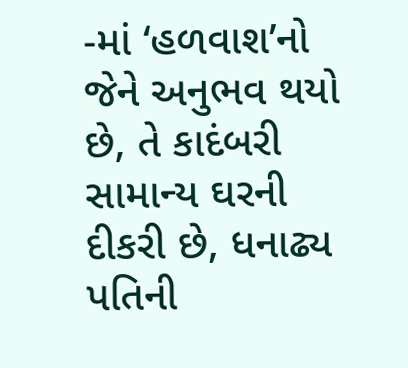-માં ‘હળવાશ’નો જેને અનુભવ થયો છે, તે કાદંબરી સામાન્ય ઘરની દીકરી છે, ધનાઢ્ય પતિની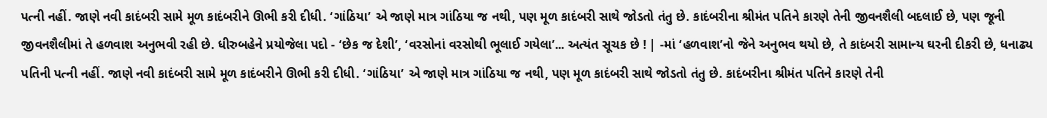પત્ની નહીં. જાણે નવી કાદંબરી સામે મૂળ કાદંબરીને ઊભી કરી દીધી. ‘ગાંઠિયા’ એ જાણે માત્ર ગાંઠિયા જ નથી, પણ મૂળ કાદંબરી સાથે જોડતો તંતુ છે. કાદંબરીના શ્રીમંત પતિને કારણે તેની જીવનશૈલી બદલાઈ છે, પણ જૂની જીવનશૈલીમાં તે હળવાશ અનુભવી રહી છે. ધીરુબહેને પ્રયોજેલા પદો - ‘છેક જ દેશી’, ‘વરસોનાં વરસોથી ભૂલાઈ ગયેલા’... અત્યંત સૂચક છે ! | -માં ‘હળવાશ’નો જેને અનુભવ થયો છે, તે કાદંબરી સામાન્ય ઘરની દીકરી છે, ધનાઢ્ય પતિની પત્ની નહીં. જાણે નવી કાદંબરી સામે મૂળ કાદંબરીને ઊભી કરી દીધી. ‘ગાંઠિયા’ એ જાણે માત્ર ગાંઠિયા જ નથી, પણ મૂળ કાદંબરી સાથે જોડતો તંતુ છે. કાદંબરીના શ્રીમંત પતિને કારણે તેની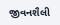જીવનશૈલી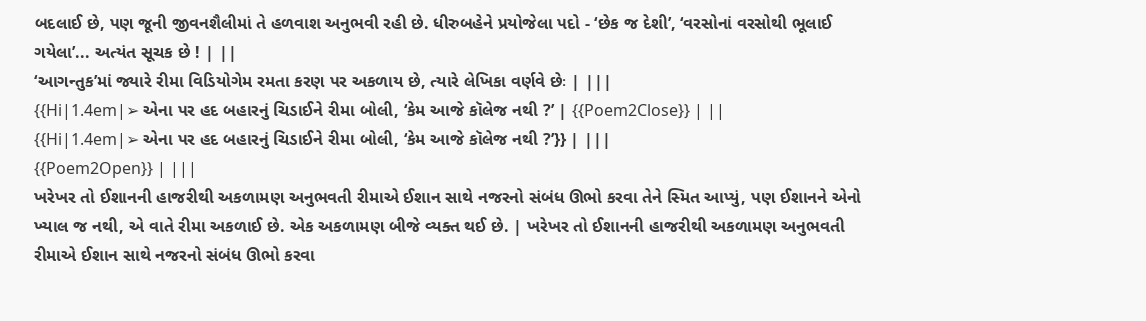બદલાઈ છે, પણ જૂની જીવનશૈલીમાં તે હળવાશ અનુભવી રહી છે. ધીરુબહેને પ્રયોજેલા પદો - ‘છેક જ દેશી’, ‘વરસોનાં વરસોથી ભૂલાઈ ગયેલા’... અત્યંત સૂચક છે ! | ||
‘આગન્તુક’માં જ્યારે રીમા વિડિયોગેમ રમતા કરણ પર અકળાય છે, ત્યારે લેખિકા વર્ણવે છેઃ | |||
{{Hi|1.4em|➢ એના પર હદ બહારનું ચિડાઈને રીમા બોલી, ‘કેમ આજે કૉલેજ નથી ?’ | {{Poem2Close}} | ||
{{Hi|1.4em|➢ એના પર હદ બહારનું ચિડાઈને રીમા બોલી, ‘કેમ આજે કૉલેજ નથી ?’}} | |||
{{Poem2Open}} | |||
ખરેખર તો ઈશાનની હાજરીથી અકળામણ અનુભવતી રીમાએ ઈશાન સાથે નજરનો સંબંધ ઊભો કરવા તેને સ્મિત આપ્યું, પણ ઈશાનને એનો ખ્યાલ જ નથી, એ વાતે રીમા અકળાઈ છે. એક અકળામણ બીજે વ્યક્ત થઈ છે. | ખરેખર તો ઈશાનની હાજરીથી અકળામણ અનુભવતી રીમાએ ઈશાન સાથે નજરનો સંબંધ ઊભો કરવા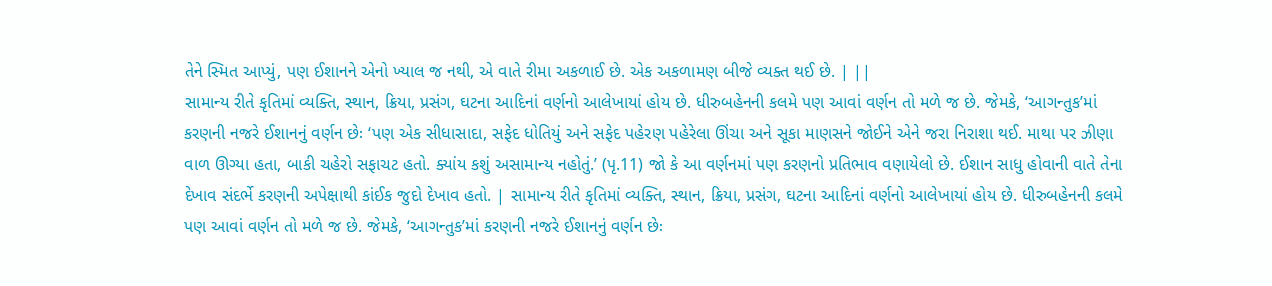તેને સ્મિત આપ્યું, પણ ઈશાનને એનો ખ્યાલ જ નથી, એ વાતે રીમા અકળાઈ છે. એક અકળામણ બીજે વ્યક્ત થઈ છે. | ||
સામાન્ય રીતે કૃતિમાં વ્યક્તિ, સ્થાન, ક્રિયા, પ્રસંગ, ઘટના આદિનાં વર્ણનો આલેખાયાં હોય છે. ધીરુબહેનની કલમે પણ આવાં વર્ણન તો મળે જ છે. જેમકે, ‘આગન્તુક’માં કરણની નજરે ઈશાનનું વર્ણન છેઃ ‘પણ એક સીધાસાદા, સફેદ ધોતિયું અને સફેદ પહેરણ પહેરેલા ઊંચા અને સૂકા માણસને જોઈને એને જરા નિરાશા થઈ. માથા પર ઝીણા વાળ ઊગ્યા હતા, બાકી ચહેરો સફાચટ હતો. ક્યાંય કશું અસામાન્ય નહોતું.’ (પૃ.11) જો કે આ વર્ણનમાં પણ કરણનો પ્રતિભાવ વણાયેલો છે. ઈશાન સાધુ હોવાની વાતે તેના દેખાવ સંદર્ભે કરણની અપેક્ષાથી કાંઈક જુદો દેખાવ હતો. | સામાન્ય રીતે કૃતિમાં વ્યક્તિ, સ્થાન, ક્રિયા, પ્રસંગ, ઘટના આદિનાં વર્ણનો આલેખાયાં હોય છે. ધીરુબહેનની કલમે પણ આવાં વર્ણન તો મળે જ છે. જેમકે, ‘આગન્તુક’માં કરણની નજરે ઈશાનનું વર્ણન છેઃ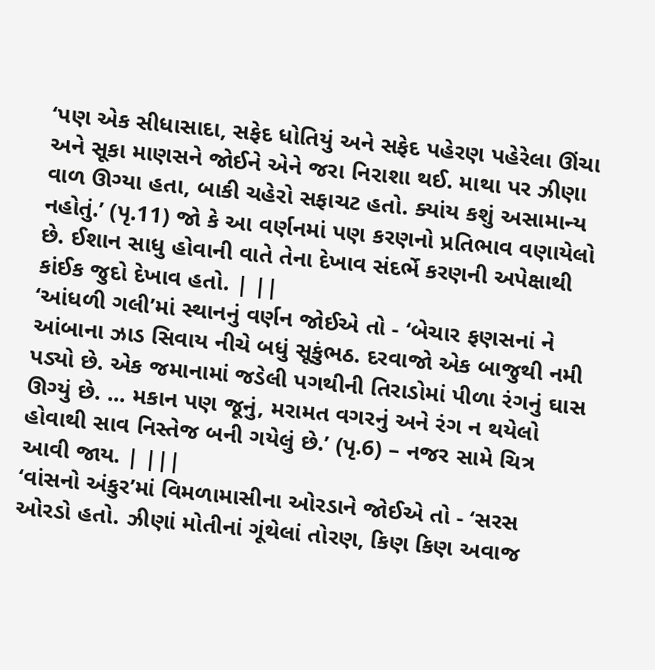‘પણ એક સીધાસાદા, સફેદ ધોતિયું અને સફેદ પહેરણ પહેરેલા ઊંચા અને સૂકા માણસને જોઈને એને જરા નિરાશા થઈ. માથા પર ઝીણા વાળ ઊગ્યા હતા, બાકી ચહેરો સફાચટ હતો. ક્યાંય કશું અસામાન્ય નહોતું.’ (પૃ.11) જો કે આ વર્ણનમાં પણ કરણનો પ્રતિભાવ વણાયેલો છે. ઈશાન સાધુ હોવાની વાતે તેના દેખાવ સંદર્ભે કરણની અપેક્ષાથી કાંઈક જુદો દેખાવ હતો. | ||
‘આંધળી ગલી’માં સ્થાનનું વર્ણન જોઈએ તો - ‘બેચાર ફણસનાં ને આંબાના ઝાડ સિવાય નીચે બધું સૂકુંભઠ. દરવાજો એક બાજુથી નમી પડ્યો છે. એક જમાનામાં જડેલી પગથીની તિરાડોમાં પીળા રંગનું ઘાસ ઊગ્યું છે. ... મકાન પણ જૂનું, મરામત વગરનું અને રંગ ન થયેલો હોવાથી સાવ નિસ્તેજ બની ગયેલું છે.’ (પૃ.6) – નજર સામે ચિત્ર આવી જાય. | |||
‘વાંસનો અંકુર’માં વિમળામાસીના ઓરડાને જોઈએ તો - ‘સરસ ઓરડો હતો. ઝીણાં મોતીનાં ગૂંથેલાં તોરણ, કિણ કિણ અવાજ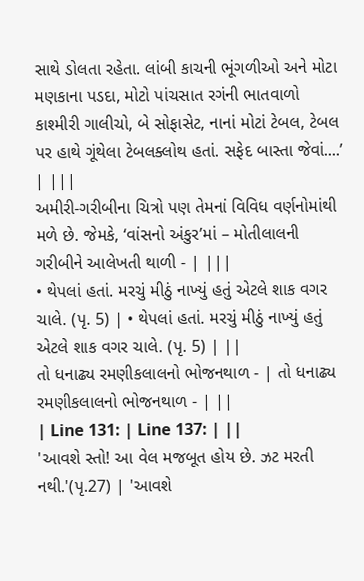સાથે ડોલતા રહેતા. લાંબી કાચની ભૂંગળીઓ અને મોટા મણકાના પડદા, મોટો પાંચસાત રગંની ભાતવાળો કાશ્મીરી ગાલીચો, બે સોફાસેટ, નાનાં મોટાં ટેબલ, ટેબલ પર હાથે ગૂંથેલા ટેબલક્લોથ હતાં. સફેદ બાસ્તા જેવાં....’ | |||
અમીરી-ગરીબીના ચિત્રો પણ તેમનાં વિવિધ વર્ણનોમાંથી મળે છે. જેમકે, ‘વાંસનો અંકુર’માં – મોતીલાલની ગરીબીને આલેખતી થાળી - | |||
• થેપલાં હતાં. મરચું મીઠું નાખ્યું હતું એટલે શાક વગર ચાલે. (પૃ. 5) | • થેપલાં હતાં. મરચું મીઠું નાખ્યું હતું એટલે શાક વગર ચાલે. (પૃ. 5) | ||
તો ધનાઢ્ય રમણીકલાલનો ભોજનથાળ - | તો ધનાઢ્ય રમણીકલાલનો ભોજનથાળ - | ||
| Line 131: | Line 137: | ||
'આવશે સ્તો! આ વેલ મજબૂત હોય છે. ઝટ મરતી નથી.'(પૃ.27) | 'આવશે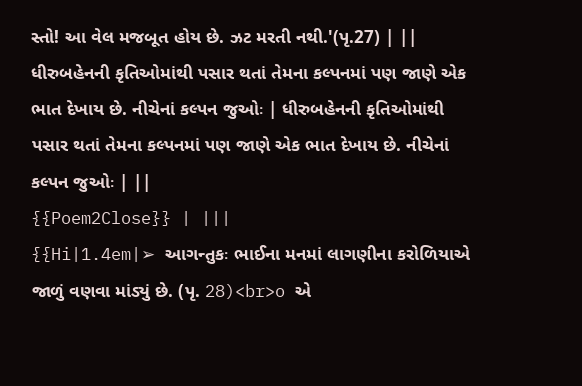સ્તો! આ વેલ મજબૂત હોય છે. ઝટ મરતી નથી.'(પૃ.27) | ||
ધીરુબહેનની કૃતિઓમાંથી પસાર થતાં તેમના કલ્પનમાં પણ જાણે એક ભાત દેખાય છે. નીચેનાં કલ્પન જુઓઃ | ધીરુબહેનની કૃતિઓમાંથી પસાર થતાં તેમના કલ્પનમાં પણ જાણે એક ભાત દેખાય છે. નીચેનાં કલ્પન જુઓઃ | ||
{{Poem2Close}} | |||
{{Hi|1.4em|➢ આગન્તુકઃ ભાઈના મનમાં લાગણીના કરોળિયાએ જાળું વણવા માંડ્યું છે. (પૃ. 28)<br>o એ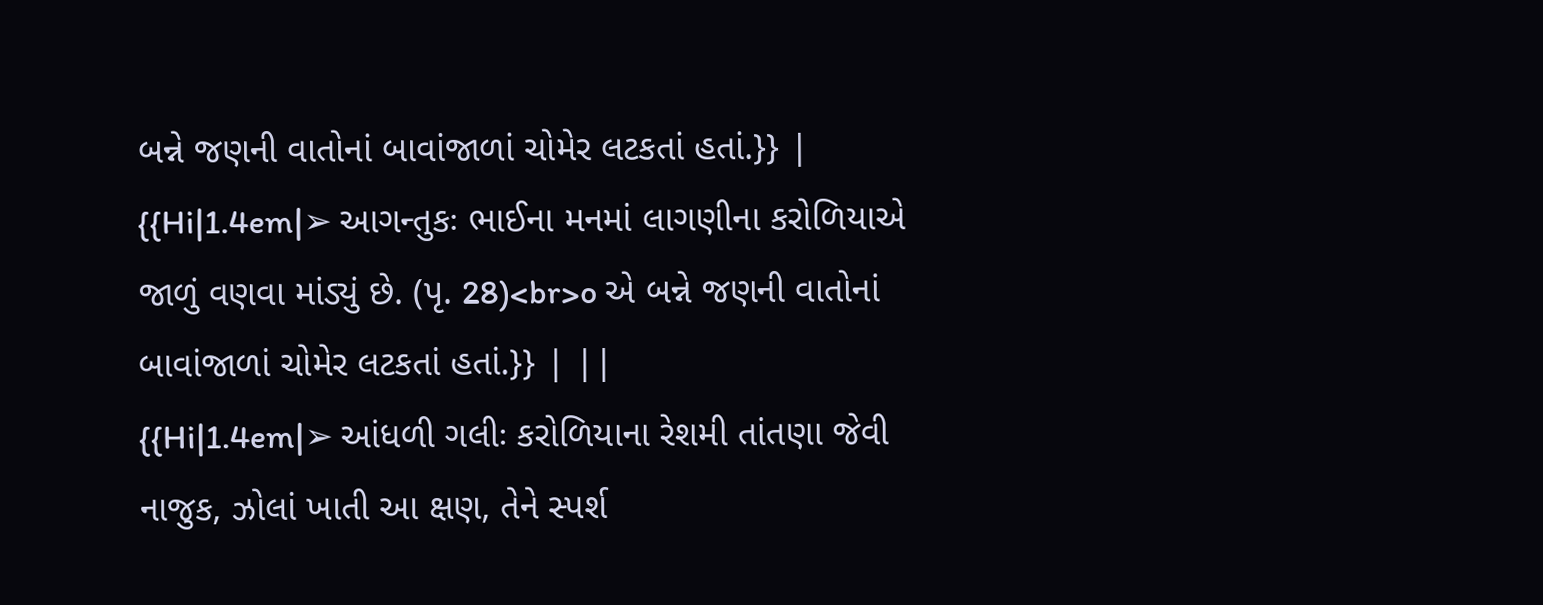બન્ને જણની વાતોનાં બાવાંજાળાં ચોમેર લટકતાં હતાં.}} | {{Hi|1.4em|➢ આગન્તુકઃ ભાઈના મનમાં લાગણીના કરોળિયાએ જાળું વણવા માંડ્યું છે. (પૃ. 28)<br>o એ બન્ને જણની વાતોનાં બાવાંજાળાં ચોમેર લટકતાં હતાં.}} | ||
{{Hi|1.4em|➢ આંધળી ગલીઃ કરોળિયાના રેશમી તાંતણા જેવી નાજુક, ઝોલાં ખાતી આ ક્ષણ, તેને સ્પર્શ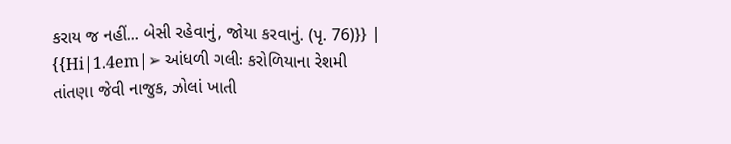કરાય જ નહીં... બેસી રહેવાનું, જોયા કરવાનું. (પૃ. 76)}} | {{Hi|1.4em|➢ આંધળી ગલીઃ કરોળિયાના રેશમી તાંતણા જેવી નાજુક, ઝોલાં ખાતી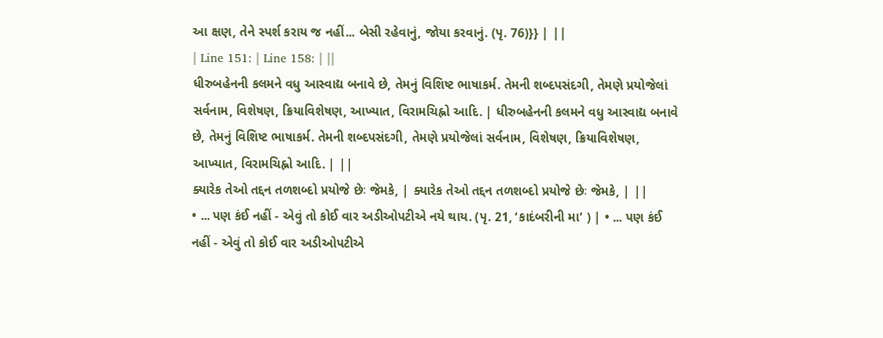આ ક્ષણ, તેને સ્પર્શ કરાય જ નહીં... બેસી રહેવાનું, જોયા કરવાનું. (પૃ. 76)}} | ||
| Line 151: | Line 158: | ||
ધીરુબહેનની કલમને વધુ આસ્વાદ્ય બનાવે છે, તેમનું વિશિષ્ટ ભાષાકર્મ. તેમની શબ્દપસંદગી, તેમણે પ્રયોજેલાં સર્વનામ, વિશેષણ, ક્રિયાવિશેષણ, આખ્યાત, વિરામચિહ્નો આદિ. | ધીરુબહેનની કલમને વધુ આસ્વાદ્ય બનાવે છે, તેમનું વિશિષ્ટ ભાષાકર્મ. તેમની શબ્દપસંદગી, તેમણે પ્રયોજેલાં સર્વનામ, વિશેષણ, ક્રિયાવિશેષણ, આખ્યાત, વિરામચિહ્નો આદિ. | ||
ક્યારેક તેઓ તદ્દન તળશબ્દો પ્રયોજે છેઃ જેમકે, | ક્યારેક તેઓ તદ્દન તળશબ્દો પ્રયોજે છેઃ જેમકે, | ||
• ... પણ કંઈ નહીં - એવું તો કોઈ વાર અડીઓપટીએ નયે થાય. (પૃ. 21, ‘કાદંબરીની મા’ ) | • ... પણ કંઈ નહીં - એવું તો કોઈ વાર અડીઓપટીએ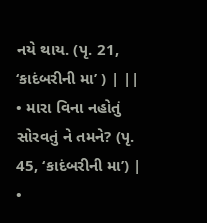નયે થાય. (પૃ. 21, ‘કાદંબરીની મા’ ) | ||
• મારા વિના નહોતું સોરવતું ને તમને? (પૃ. 45, ‘કાદંબરીની મા’) | •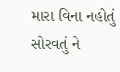મારા વિના નહોતું સોરવતું ને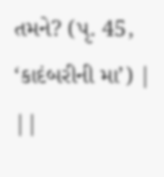તમને? (પૃ. 45, ‘કાદંબરીની મા’) | ||